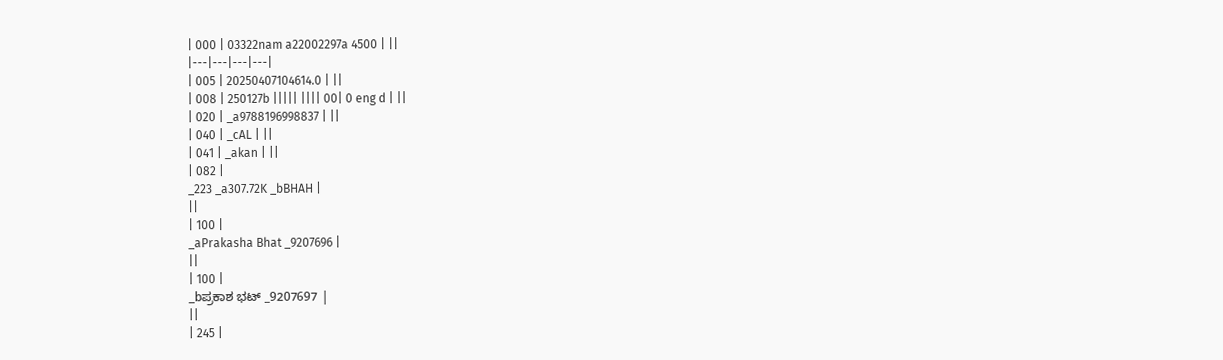| 000 | 03322nam a22002297a 4500 | ||
|---|---|---|---|
| 005 | 20250407104614.0 | ||
| 008 | 250127b ||||| |||| 00| 0 eng d | ||
| 020 | _a9788196998837 | ||
| 040 | _cAL | ||
| 041 | _akan | ||
| 082 |
_223 _a307.72K _bBHAH |
||
| 100 |
_aPrakasha Bhat _9207696 |
||
| 100 |
_bಪ್ರಕಾಶ ಭಟ್ _9207697 |
||
| 245 |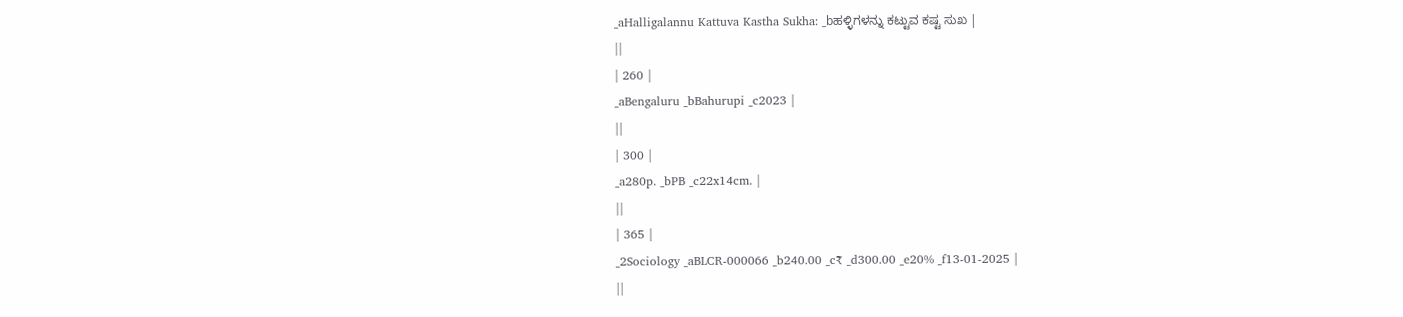_aHalligalannu Kattuva Kastha Sukha: _bಹಳ್ಳಿಗಳನ್ನು ಕಟ್ಟುವ ಕಷ್ಟ ಸುಖ |
||
| 260 |
_aBengaluru _bBahurupi _c2023 |
||
| 300 |
_a280p. _bPB _c22x14cm. |
||
| 365 |
_2Sociology _aBLCR-000066 _b240.00 _c₹ _d300.00 _e20% _f13-01-2025 |
||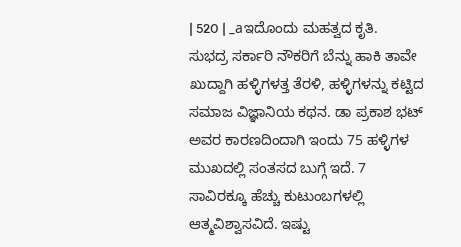| 520 | _aಇದೊಂದು ಮಹತ್ವದ ಕೃತಿ. ಸುಭದ್ರ ಸರ್ಕಾರಿ ನೌಕರಿಗೆ ಬೆನ್ನು ಹಾಕಿ ತಾವೇ ಖುದ್ದಾಗಿ ಹಳ್ಳಿಗಳತ್ತ ತೆರಳಿ, ಹಳ್ಳಿಗಳನ್ನು ಕಟ್ಟಿದ ಸಮಾಜ ವಿಜ್ಞಾನಿಯ ಕಥನ. ಡಾ ಪ್ರಕಾಶ ಭಟ್ ಅವರ ಕಾರಣದಿಂದಾಗಿ ಇಂದು 75 ಹಳ್ಳಿಗಳ ಮುಖದಲ್ಲಿ ಸಂತಸದ ಬುಗ್ಗೆ ಇದೆ. 7 ಸಾವಿರಕ್ಕೂ ಹೆಚ್ಚು ಕುಟುಂಬಗಳಲ್ಲಿ ಆತ್ಮವಿಶ್ವಾಸವಿದೆ. ಇಷ್ಟು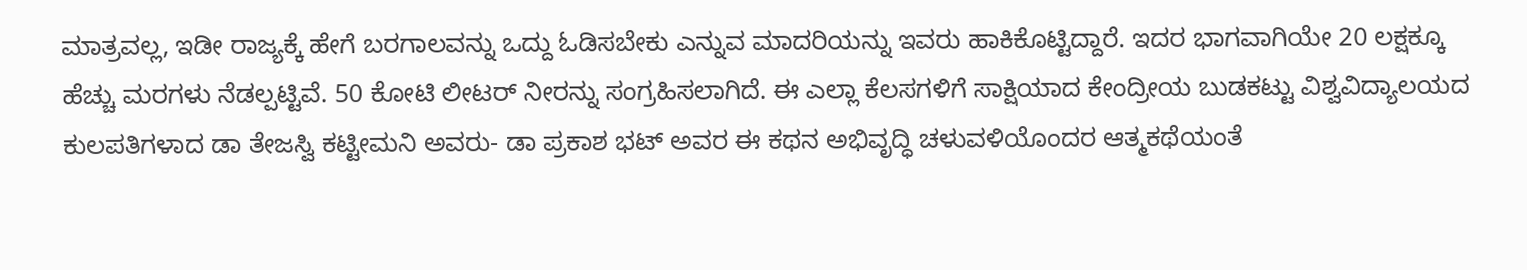ಮಾತ್ರವಲ್ಲ, ಇಡೀ ರಾಜ್ಯಕ್ಕೆ ಹೇಗೆ ಬರಗಾಲವನ್ನು ಒದ್ದು ಓಡಿಸಬೇಕು ಎನ್ನುವ ಮಾದರಿಯನ್ನು ಇವರು ಹಾಕಿಕೊಟ್ಟಿದ್ದಾರೆ. ಇದರ ಭಾಗವಾಗಿಯೇ 20 ಲಕ್ಷಕ್ಕೂ ಹೆಚ್ಚು ಮರಗಳು ನೆಡಲ್ಪಟ್ಟಿವೆ. 50 ಕೋಟಿ ಲೀಟರ್ ನೀರನ್ನು ಸಂಗ್ರಹಿಸಲಾಗಿದೆ. ಈ ಎಲ್ಲಾ ಕೆಲಸಗಳಿಗೆ ಸಾಕ್ಷಿಯಾದ ಕೇಂದ್ರೀಯ ಬುಡಕಟ್ಟು ವಿಶ್ವವಿದ್ಯಾಲಯದ ಕುಲಪತಿಗಳಾದ ಡಾ ತೇಜಸ್ವಿ ಕಟ್ಟೀಮನಿ ಅವರು- ಡಾ ಪ್ರಕಾಶ ಭಟ್ ಅವರ ಈ ಕಥನ ಅಭಿವೃದ್ಧಿ ಚಳುವಳಿಯೊಂದರ ಆತ್ಮಕಥೆಯಂತೆ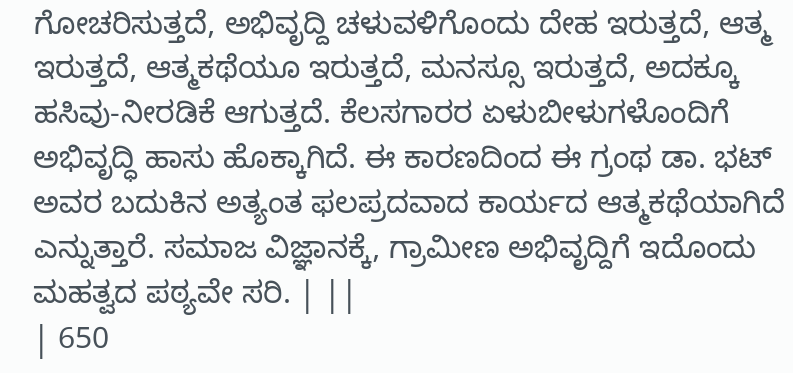ಗೋಚರಿಸುತ್ತದೆ, ಅಭಿವೃದ್ದಿ ಚಳುವಳಿಗೊಂದು ದೇಹ ಇರುತ್ತದೆ, ಆತ್ಮ ಇರುತ್ತದೆ, ಆತ್ಮಕಥೆಯೂ ಇರುತ್ತದೆ, ಮನಸ್ಸೂ ಇರುತ್ತದೆ, ಅದಕ್ಕೂ ಹಸಿವು-ನೀರಡಿಕೆ ಆಗುತ್ತದೆ. ಕೆಲಸಗಾರರ ಏಳುಬೀಳುಗಳೊಂದಿಗೆ ಅಭಿವೃದ್ಧಿ ಹಾಸು ಹೊಕ್ಕಾಗಿದೆ. ಈ ಕಾರಣದಿಂದ ಈ ಗ್ರಂಥ ಡಾ. ಭಟ್ ಅವರ ಬದುಕಿನ ಅತ್ಯಂತ ಫಲಪ್ರದವಾದ ಕಾರ್ಯದ ಆತ್ಮಕಥೆಯಾಗಿದೆ ಎನ್ನುತ್ತಾರೆ. ಸಮಾಜ ವಿಜ್ಞಾನಕ್ಕೆ, ಗ್ರಾಮೀಣ ಅಭಿವೃದ್ದಿಗೆ ಇದೊಂದು ಮಹತ್ವದ ಪಠ್ಯವೇ ಸರಿ. | ||
| 650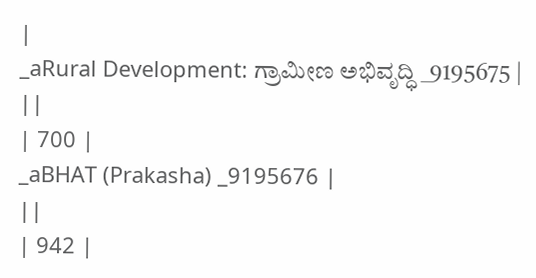|
_aRural Development: ಗ್ರಾಮೀಣ ಅಭಿವೃದ್ಧಿ _9195675 |
||
| 700 |
_aBHAT (Prakasha) _9195676 |
||
| 942 |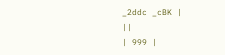_2ddc _cBK |
||
| 999 |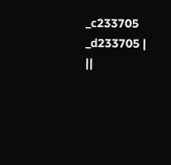_c233705 _d233705 |
||